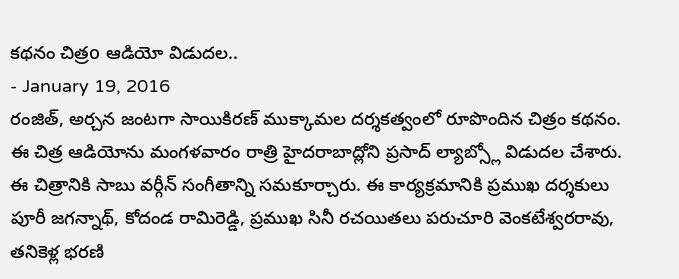కథనం చిత్రo ఆడియో విడుదల..
- January 19, 2016
రంజిత్, అర్చన జంటగా సాయికిరణ్ ముక్కామల దర్శకత్వంలో రూపొందిన చిత్రం కథనం. ఈ చిత్ర ఆడియోను మంగళవారం రాత్రి హైదరాబాద్లోని ప్రసాద్ ల్యాబ్స్లో విడుదల చేశారు. ఈ చిత్రానికి సాబు వర్గీన్ సంగీతాన్ని సమకూర్చారు. ఈ కార్యక్రమానికి ప్రముఖ దర్శకులు పూరీ జగన్నాథ్, కోదండ రామిరెడ్డి, ప్రముఖ సినీ రచయితలు పరుచూరి వెంకటేశ్వరరావు, తనికెళ్ల భరణి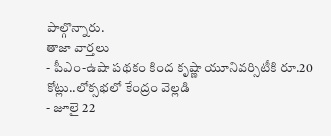పాల్గొన్నారు.
తాజా వార్తలు
- పీఎం-ఉషా పథకం కింద కృష్ణా యూనివర్సిటీకి రూ.20 కోట్లు..లోక్సభలో కేంద్రం వెల్లడి
- జూలై 22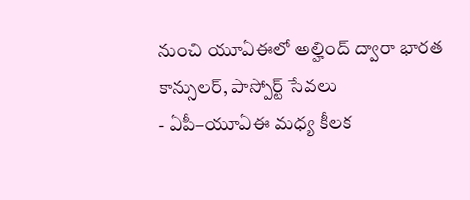నుంచి యూఏఈలో అల్హింద్ ద్వారా భారత కాన్సులర్, పాస్పోర్ట్ సేవలు
- ఏపీ–యూఏఈ మధ్య కీలక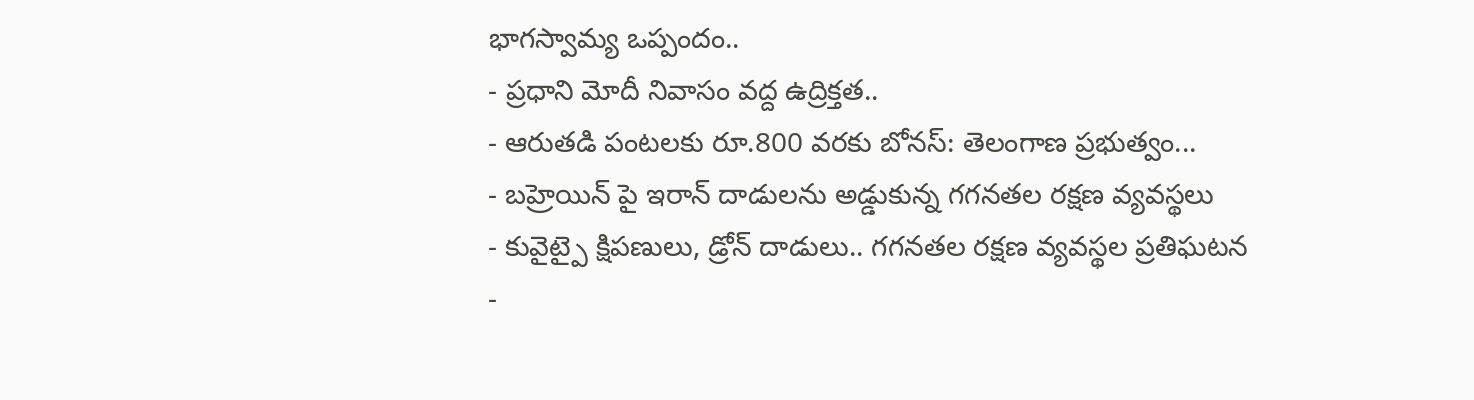భాగస్వామ్య ఒప్పందం..
- ప్రధాని మోదీ నివాసం వద్ద ఉద్రిక్తత..
- ఆరుతడి పంటలకు రూ.800 వరకు బోనస్: తెలంగాణ ప్రభుత్వం...
- బహ్రెయిన్ పై ఇరాన్ దాడులను అడ్డుకున్న గగనతల రక్షణ వ్యవస్థలు
- కువైట్పై క్షిపణులు, డ్రోన్ దాడులు.. గగనతల రక్షణ వ్యవస్థల ప్రతిఘటన
-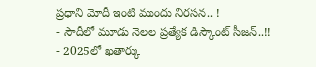ప్రధాని మోదీ ఇంటి ముందు నిరసన.. !
- సౌదీలో మూడు నెలల ప్రత్యేక డిస్కౌంట్ సీజన్..!!
- 2025లో ఖతార్కు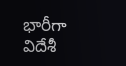భారీగా విదేశీ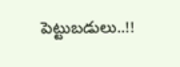పెట్టుబడులు..!!